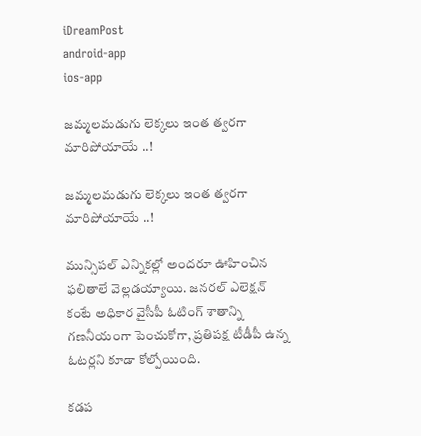iDreamPost
android-app
ios-app

జమ్మలమడుగు లెక్కలు ఇంత త్వరగా మారిపోయాయే ..!

జమ్మలమడుగు లెక్కలు ఇంత త్వరగా మారిపోయాయే ..!

మున్సిపల్ ఎన్నికల్లో అందరూ ఊహించిన ఫలితాలే వెల్లడయ్యాయి. జనరల్ ఎలెక్షన్ కంటే అధికార వైసీపీ ఓటింగ్ శాతాన్ని గణనీయంగా పెంచుకోగా, ప్రతిపక్ష టీడీపీ ఉన్న ఓటర్లని కూడా కోల్పోయింది.

కడప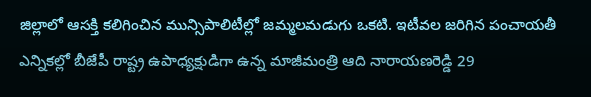జిల్లాలో ఆసక్తి కలిగించిన మున్సిపాలిటీల్లో జమ్మలమడుగు ఒకటి. ఇటీవల జరిగిన పంచాయతీ ఎన్నికల్లో బీజేపీ రాష్ట్ర ఉపాధ్యక్షుడిగా ఉన్న మాజీమంత్రి ఆది నారాయణరెడ్డి 29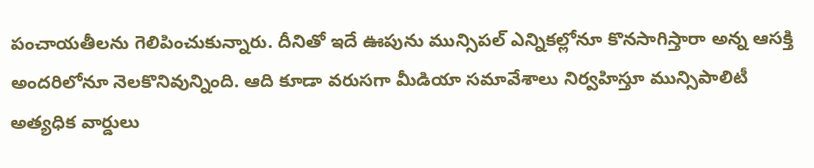పంచాయతీలను గెలిపించుకున్నారు. దీనితో ఇదే ఊపును మున్సిపల్ ఎన్నికల్లోనూ కొనసాగిస్తారా అన్న ఆసక్తి అందరిలోనూ నెలకొనివున్నింది. ఆది కూడా వరుసగా మీడియా సమావేశాలు నిర్వహిస్తూ మున్సిపాలిటీ అత్యధిక వార్డులు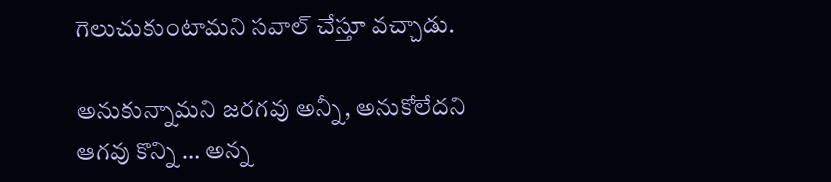గెలుచుకుంటామని సవాల్ చేస్తూ వచ్చాడు.

అనుకున్నామని జరగవు అన్నీ, అనుకోలేదని ఆగవు కొన్ని … అన్న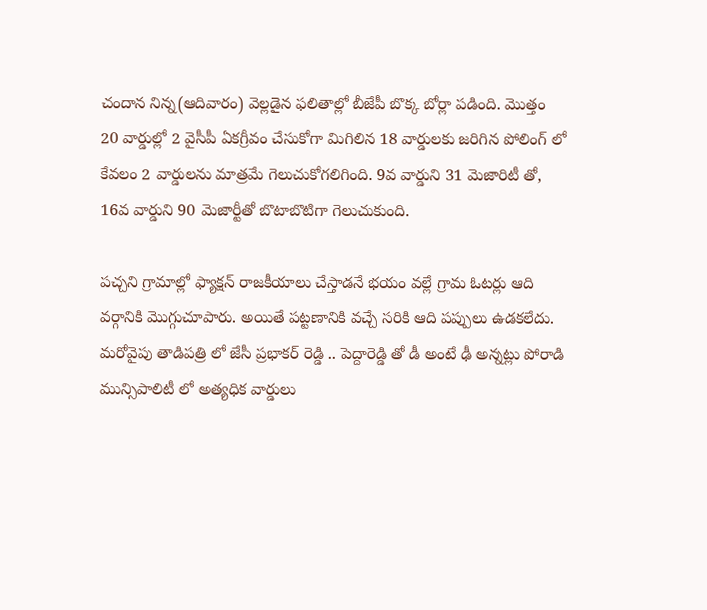చందాన నిన్న(ఆదివారం) వెల్లడైన ఫలితాల్లో బీజేపీ బొక్క బోర్లా పడింది. మొత్తం 20 వార్డుల్లో 2 వైసీపీ ఏకగ్రీవం చేసుకోగా మిగిలిన 18 వార్డులకు జరిగిన పోలింగ్ లో కేవలం 2 వార్డులను మాత్రమే గెలుచుకోగలిగింది. 9వ వార్డుని 31 మెజారిటీ తో, 16వ వార్డుని 90 మెజార్టీతో బొటాబొటిగా గెలుచుకుంది.

పచ్చని గ్రామాల్లో ఫ్యాక్షన్ రాజకీయాలు చేస్తాడనే భయం వల్లే గ్రామ ఓటర్లు ఆది వర్గానికి మొగ్గుచూపారు. అయితే పట్టణానికి వచ్చే సరికి ఆది పప్పులు ఉడకలేదు. మరోవైపు తాడిపత్రి లో జేసీ ప్రభాకర్ రెడ్డి .. పెద్దారెడ్డి తో డీ అంటే ఢీ అన్నట్లు పోరాడి మున్సిపాలిటీ లో అత్యధిక వార్డులు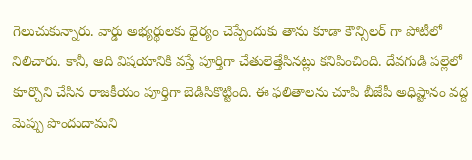గెలుచుకున్నారు. వార్డు అభ్యర్థులకు ధైర్యం చెప్పేందుకు తాను కూడా కౌన్సిలర్ గా పోటీలో నిలిచారు. కానీ, ఆది విషయానికి వస్తే పూర్తిగా చేతులెత్తేసినట్లు కనిపించింది. దేవగుడి పల్లెలో కూర్చొని చేసిన రాజకీయం పూర్తిగా బెడిసికొట్టింది. ఈ ఫలితాలను చూపి బీజేపీ అధిష్టానం వద్ద మెప్పు పొందుదామని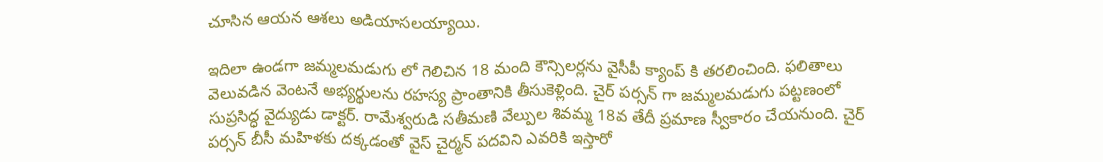చూసిన ఆయన ఆశలు అడియాసలయ్యాయి.

ఇదిలా ఉండగా జమ్మలమడుగు లో గెలిచిన 18 మంది కౌన్సిలర్లను వైసీపీ క్యాంప్ కి తరలించింది. ఫలితాలు వెలువడిన వెంటనే అభ్యర్థులను రహస్య ప్రాంతానికి తీసుకెళ్లింది. చైర్ పర్సన్ గా జమ్మలమడుగు పట్టణంలో సుప్రసిద్ధ వైద్యుడు డాక్టర్. రామేశ్వరుడి సతీమణి వేల్పుల శివమ్మ 18వ తేదీ ప్రమాణ స్వీకారం చేయనుంది. చైర్ పర్సన్ బీసీ మహిళకు దక్కడంతో వైస్ చైర్మన్ పదవిని ఎవరికి ఇస్తారో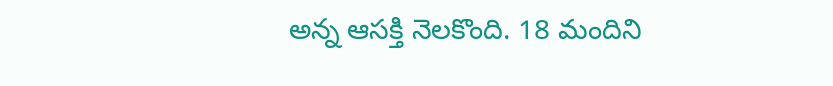అన్న ఆసక్తి నెలకొంది. 18 మందిని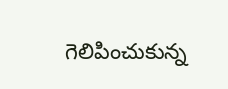గెలిపించుకున్న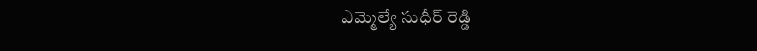ఎమ్మెల్యే సుధీర్ రెడ్డి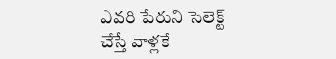ఎవరి పేరుని సెలెక్ట్ చేస్తే వాళ్లకే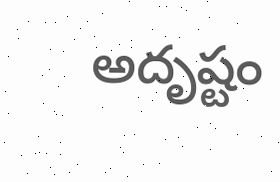అదృష్టం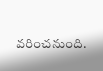వరించనుంది.